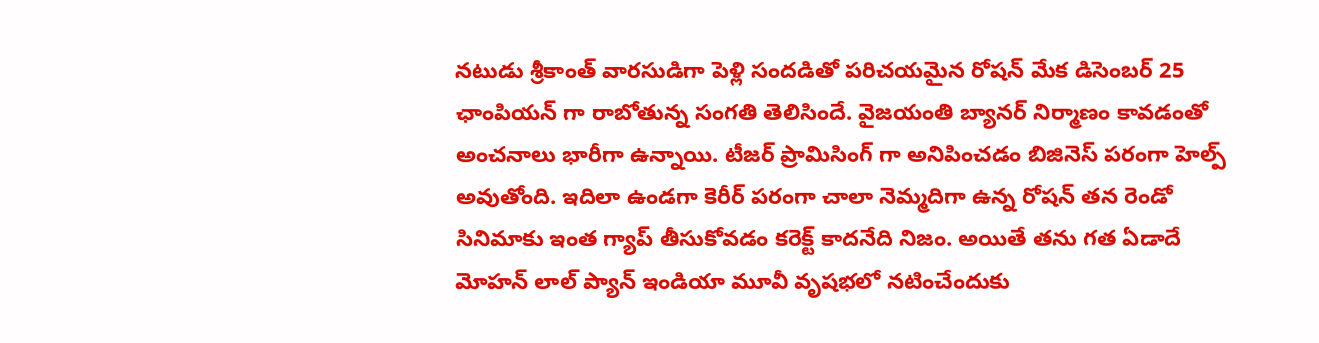నటుడు శ్రీకాంత్ వారసుడిగా పెళ్లి సందడితో పరిచయమైన రోషన్ మేక డిసెంబర్ 25 ఛాంపియన్ గా రాబోతున్న సంగతి తెలిసిందే. వైజయంతి బ్యానర్ నిర్మాణం కావడంతో అంచనాలు భారీగా ఉన్నాయి. టీజర్ ప్రామిసింగ్ గా అనిపించడం బిజినెస్ పరంగా హెల్ప్ అవుతోంది. ఇదిలా ఉండగా కెరీర్ పరంగా చాలా నెమ్మదిగా ఉన్న రోషన్ తన రెండో సినిమాకు ఇంత గ్యాప్ తీసుకోవడం కరెక్ట్ కాదనేది నిజం. అయితే తను గత ఏడాదే మోహన్ లాల్ ప్యాన్ ఇండియా మూవీ వృషభలో నటించేందుకు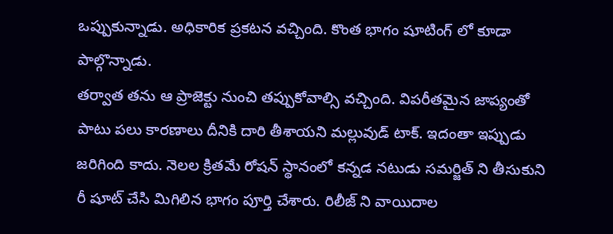ఒప్పుకున్నాడు. అధికారిక ప్రకటన వచ్చింది. కొంత భాగం షూటింగ్ లో కూడా పాల్గొన్నాడు.
తర్వాత తను ఆ ప్రాజెక్టు నుంచి తప్పుకోవాల్సి వచ్చింది. విపరీతమైన జాప్యంతో పాటు పలు కారణాలు దీనికి దారి తీశాయని మల్లువుడ్ టాక్. ఇదంతా ఇప్పుడు జరిగింది కాదు. నెలల క్రితమే రోషన్ స్థానంలో కన్నడ నటుడు సమర్జిత్ ని తీసుకుని రీ షూట్ చేసి మిగిలిన భాగం పూర్తి చేశారు. రిలీజ్ ని వాయిదాల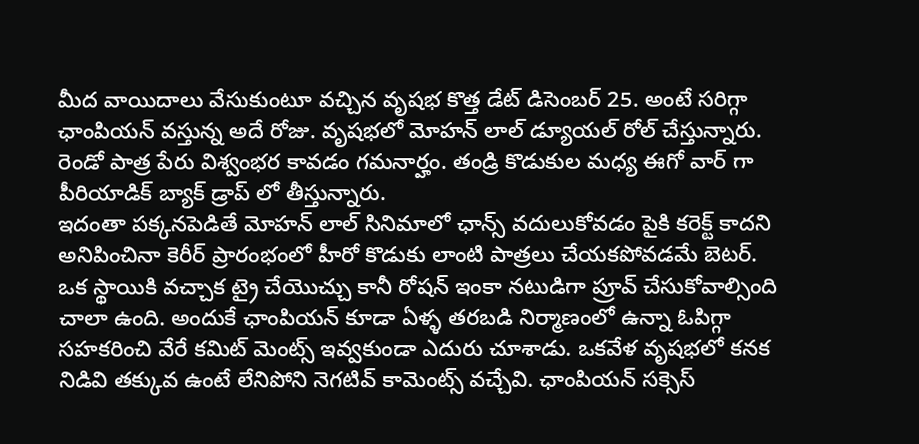మీద వాయిదాలు వేసుకుంటూ వచ్చిన వృషభ కొత్త డేట్ డిసెంబర్ 25. అంటే సరిగ్గా ఛాంపియన్ వస్తున్న అదే రోజు. వృషభలో మోహన్ లాల్ డ్యూయల్ రోల్ చేస్తున్నారు. రెండో పాత్ర పేరు విశ్వంభర కావడం గమనార్హం. తండ్రి కొడుకుల మధ్య ఈగో వార్ గా పీరియాడిక్ బ్యాక్ డ్రాప్ లో తీస్తున్నారు.
ఇదంతా పక్కనపెడితే మోహన్ లాల్ సినిమాలో ఛాన్స్ వదులుకోవడం పైకి కరెక్ట్ కాదని అనిపించినా కెరీర్ ప్రారంభంలో హీరో కొడుకు లాంటి పాత్రలు చేయకపోవడమే బెటర్. ఒక స్థాయికి వచ్చాక ట్రై చేయొచ్చు కానీ రోషన్ ఇంకా నటుడిగా ప్రూవ్ చేసుకోవాల్సింది చాలా ఉంది. అందుకే ఛాంపియన్ కూడా ఏళ్ళ తరబడి నిర్మాణంలో ఉన్నా ఓపిగ్గా సహకరించి వేరే కమిట్ మెంట్స్ ఇవ్వకుండా ఎదురు చూశాడు. ఒకవేళ వృషభలో కనక నిడివి తక్కువ ఉంటే లేనిపోని నెగటివ్ కామెంట్స్ వచ్చేవి. ఛాంపియన్ సక్సెస్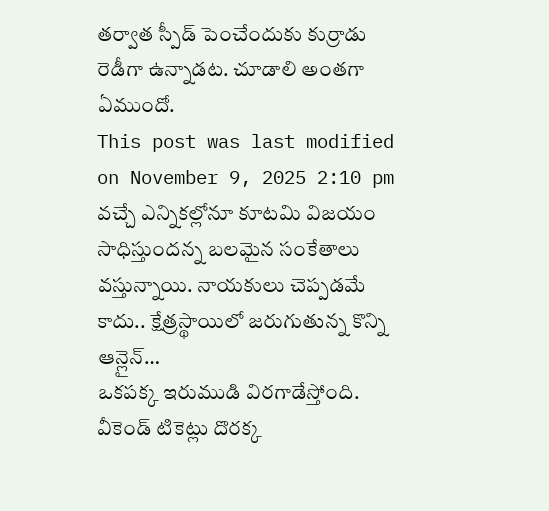తర్వాత స్పీడ్ పెంచేందుకు కుర్రాడు రెడీగా ఉన్నాడట. చూడాలి అంతగా ఏముందో.
This post was last modified on November 9, 2025 2:10 pm
వచ్చే ఎన్నికల్లోనూ కూటమి విజయం సాధిస్తుందన్న బలమైన సంకేతాలు వస్తున్నాయి. నాయకులు చెప్పడమే కాదు.. క్షేత్రస్థాయిలో జరుగుతున్న కొన్ని ఆన్లైన్…
ఒకపక్క ఇరుముడి విరగాడేస్తోంది. వీకెండ్ టికెట్లు దొరక్క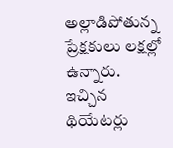అల్లాడిపోతున్న ప్రేక్షకులు లక్షల్లో ఉన్నారు. ఇచ్చిన థియేటర్లు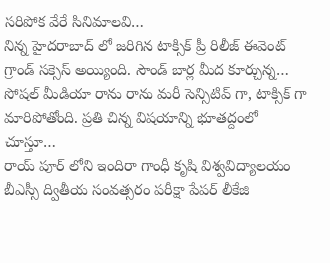సరిపోక వేరే సినిమాలవి…
నిన్న హైదరాబాద్ లో జరిగిన టాక్సిక్ ప్రీ రిలీజ్ ఈవెంట్ గ్రాండ్ సక్సెస్ అయ్యింది. సౌండ్ బార్ల మీద కూర్చున్న…
సోషల్ మీడియా రాను రాను మరీ సెన్సిటివ్ గా, టాక్సిక్ గా మారిపోతోంది. ప్రతి చిన్న విషయాన్ని భూతద్దంలో చూస్తూ…
రాయ్ పూర్ లోని ఇందిరా గాంధీ కృషి విశ్వవిద్యాలయం బీఎస్సీ ద్వితీయ సంవత్సరం పరీక్షా పేపర్ లీకేజి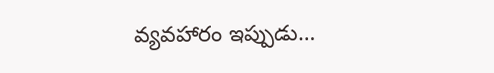వ్యవహారం ఇప్పుడు…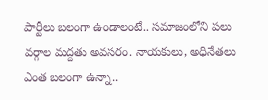పార్టీలు బలంగా ఉండాలంటే.. సమాజంలోని పలు వర్గాల మద్దతు అవసరం. నాయకులు, అధినేతలు ఎంత బలంగా ఉన్నా..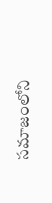సమాజంలోని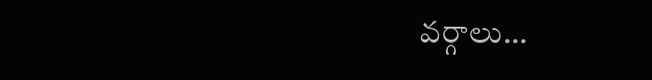వర్గాలు…